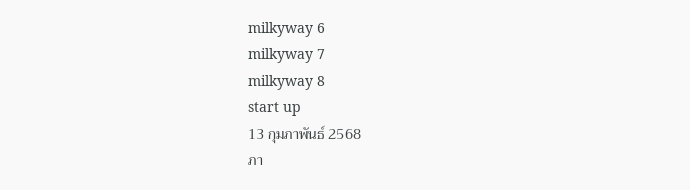milkyway 6
milkyway 7
milkyway 8
start up
13 กุมภาพันธ์ 2568
ภา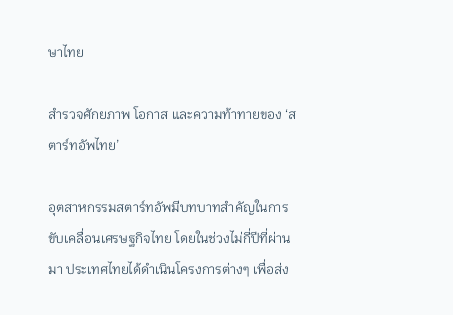ษาไทย

สำรวจศักยภาพ โอกาส และความท้าทายของ ‘สตาร์ทอัพไทย’

อุตสาหกรรมสตาร์ทอัพมีบทบาทสำคัญในการขับเคลื่อนเศรษฐกิจไทย โดยในช่วงไม่กี่ปีที่ผ่านมา ประเทศไทยได้ดำเนินโครงการต่างๆ เพื่อส่ง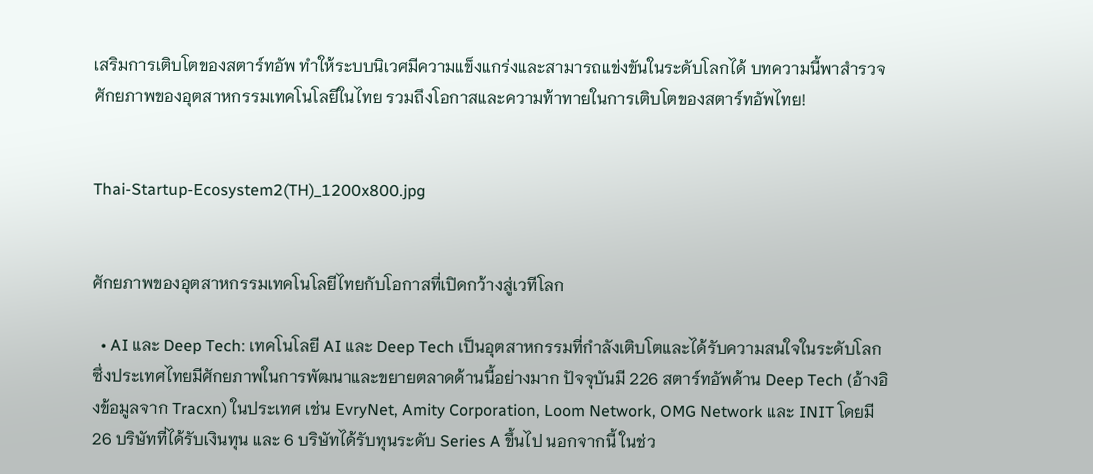เสริมการเติบโตของสตาร์ทอัพ ทำให้ระบบนิเวศมีความแข็งแกร่งและสามารถแข่งขันในระดับโลกได้ บทความนี้พาสำรวจศักยภาพของอุตสาหกรรมเทคโนโลยีในไทย รวมถึงโอกาสและความท้าทายในการเติบโตของสตาร์ทอัพไทย!


Thai-Startup-Ecosystem2(TH)_1200x800.jpg


ศักยภาพของอุตสาหกรรมเทคโนโลยีไทยกับโอกาสที่เปิดกว้างสู่เวทีโลก

  • AI และ Deep Tech: เทคโนโลยี AI และ Deep Tech เป็นอุตสาหกรรมที่กำลังเติบโตและได้รับความสนใจในระดับโลก ซึ่งประเทศไทยมีศักยภาพในการพัฒนาและขยายตลาดด้านนี้อย่างมาก ปัจจุบันมี 226 สตาร์ทอัพด้าน Deep Tech (อ้างอิงข้อมูลจาก Tracxn) ในประเทศ เช่น EvryNet, Amity Corporation, Loom Network, OMG Network และ INIT โดยมี 26 บริษัทที่ได้รับเงินทุน และ 6 บริษัทได้รับทุนระดับ Series A ขึ้นไป นอกจากนี้ ในช่ว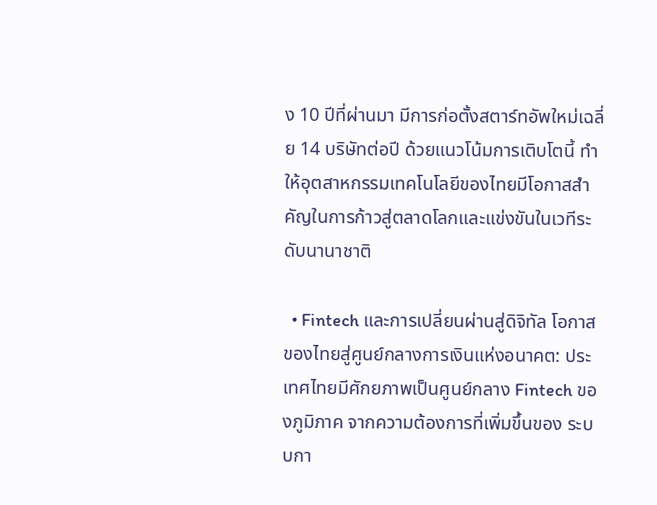ง 10 ปีที่ผ่านมา มีการก่อตั้งสตาร์ทอัพใหม่เฉลี่ย 14 บริษัทต่อปี ด้วยแนวโน้มการเติบโตนี้ ทำให้อุตสาหกรรมเทคโนโลยีของไทยมีโอกาสสำคัญในการก้าวสู่ตลาดโลกและแข่งขันในเวทีระดับนานาชาติ

  • Fintech และการเปลี่ยนผ่านสู่ดิจิทัล โอกาสของไทยสู่ศูนย์กลางการเงินแห่งอนาคต: ประเทศไทยมีศักยภาพเป็นศูนย์กลาง Fintech ของภูมิภาค จากความต้องการที่เพิ่มขึ้นของ ระบบกา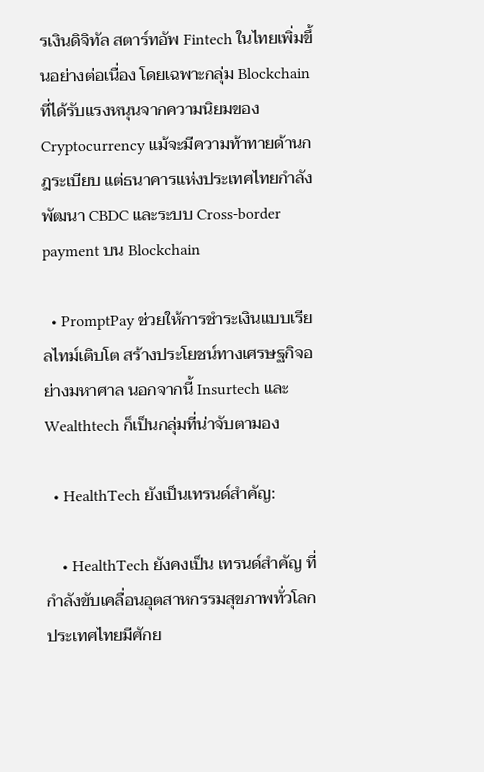รเงินดิจิทัล สตาร์ทอัพ Fintech ในไทยเพิ่มขึ้นอย่างต่อเนื่อง โดยเฉพาะกลุ่ม Blockchain ที่ได้รับแรงหนุนจากความนิยมของ Cryptocurrency แม้จะมีความท้าทายด้านกฎระเบียบ แต่ธนาคารแห่งประเทศไทยกำลังพัฒนา CBDC และระบบ Cross-border payment บน Blockchain

  • PromptPay ช่วยให้การชำระเงินแบบเรียลไทม์เติบโต สร้างประโยชน์ทางเศรษฐกิจอย่างมหาศาล นอกจากนี้ Insurtech และ Wealthtech ก็เป็นกลุ่มที่น่าจับตามอง

  • HealthTech ยังเป็นเทรนด์สำคัญ:

    • HealthTech ยังคงเป็น เทรนด์สำคัญ ที่กำลังขับเคลื่อนอุตสาหกรรมสุขภาพทั่วโลก ประเทศไทยมีศักย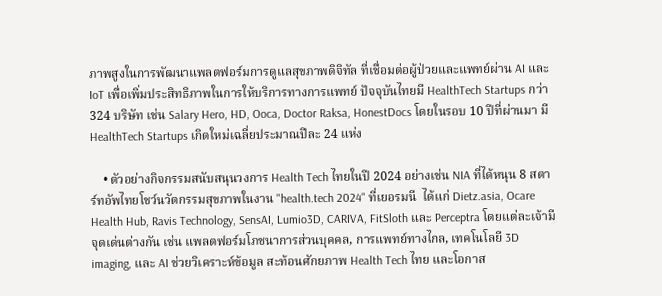ภาพสูงในการพัฒนาแพลตฟอร์มการดูแลสุขภาพดิจิทัล ที่เชื่อมต่อผู้ป่วยและแพทย์ผ่าน AI และ IoT เพื่อเพิ่มประสิทธิภาพในการให้บริการทางการแพทย์ ปัจจุบันไทยมี HealthTech Startups กว่า 324 บริษัท เช่น Salary Hero, HD, Ooca, Doctor Raksa, HonestDocs โดยในรอบ 10 ปีที่ผ่านมา มี HealthTech Startups เกิดใหม่เฉลี่ยประมาณปีละ 24 แห่ง

    • ตัวอย่างกิจกรรมสนับสนุนวงการ Health Tech ไทยในปี 2024 อย่างเช่น NIA ที่ได้หนุน 8 สตาร์ทอัพไทยโชว์นวัตกรรมสุขภาพในงาน "health.tech 2024" ที่เยอรมนี  ได้แก่ Dietz.asia, Ocare Health Hub, Ravis Technology, SensAI, Lumio3D, CARIVA, FitSloth และ Perceptra โดยแต่ละเจ้ามีจุดเด่นต่างกัน เช่น แพลตฟอร์มโภชนาการส่วนบุคคล, การแพทย์ทางไกล, เทคโนโลยี 3D imaging, และ AI ช่วยวิเคราะห์ข้อมูล สะท้อนศักยภาพ Health Tech ไทย และโอกาส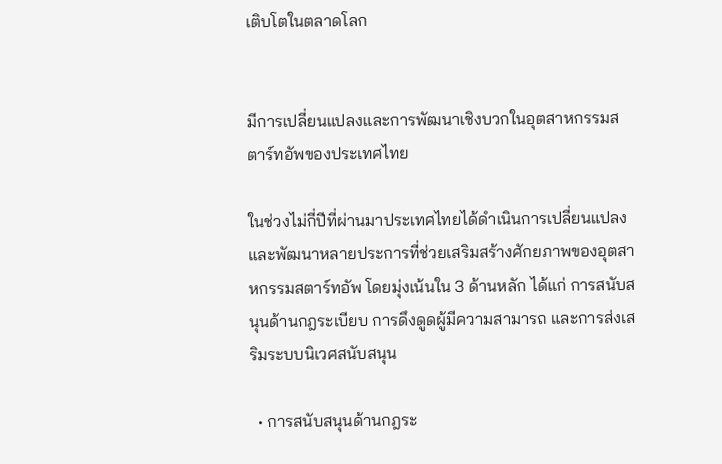เติบโตในตลาดโลก


มีการเปลี่ยนแปลงและการพัฒนาเชิงบวกในอุตสาหกรรมสตาร์ทอัพของประเทศไทย

ในช่วงไม่กี่ปีที่ผ่านมาประเทศไทยได้ดำเนินการเปลี่ยนแปลงและพัฒนาหลายประการที่ช่วยเสริมสร้างศักยภาพของอุตสาหกรรมสตาร์ทอัพ โดยมุ่งเน้นใน 3 ด้านหลัก ได้แก่ การสนับสนุนด้านกฎระเบียบ การดึงดูดผู้มีความสามารถ และการส่งเสริมระบบนิเวศสนับสนุน

  • การสนับสนุนด้านกฎระ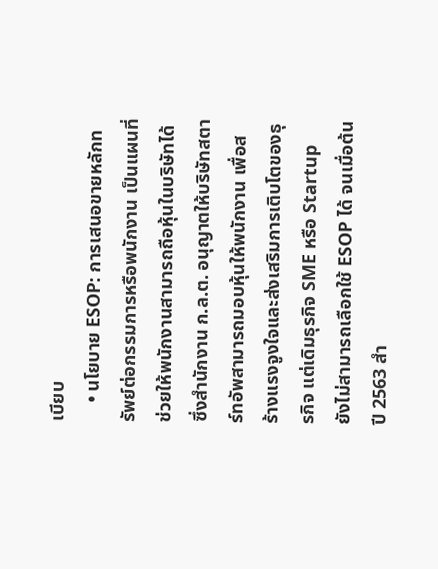เบียบ
    • นโยบาย ESOP: การเสนอขายหลักทรัพย์ต่อกรรมการหรือพนักงาน เป็นแผนที่ช่วยให้พนักงานสามารถถือหุ้นในบริษัทได้ ซึ่งสำนักงาน ก.ล.ต. อนุญาตให้บริษัทสตาร์ทอัพสามารถมอบหุ้นให้พนักงาน เพื่อสร้างแรงจูงใจและส่งเสริมการเติบโตของธุรกิจ แต่เดิมธุรกิจ SME หรือ Startup ยังไม่สามารถเลือกใช้ ESOP ได้ จนเมื่อต้นปี 2563 สำ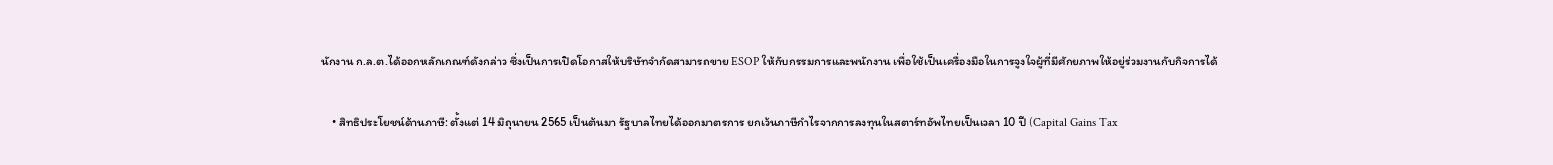นักงาน ก.ล.ต.ได้ออกหลักเกณฑ์ดังกล่าว ซึ่งเป็นการเปิดโอกาสให้บริษัทจำกัดสามารถขาย ESOP ให้กับกรรมการและพนักงาน เพื่อใช้เป็นเครื่องมือในการจูงใจผู้ที่มีศักยภาพให้อยู่ร่วมงานกับกิจการได้

    • สิทธิประโยชน์ด้านภาษี: ตั้งแต่ 14 มิถุนายน 2565 เป็นต้นมา รัฐบาลไทยได้ออกมาตรการ ยกเว้นภาษีกำไรจากการลงทุนในสตาร์ทอัพไทยเป็นเวลา 10 ปี (Capital Gains Tax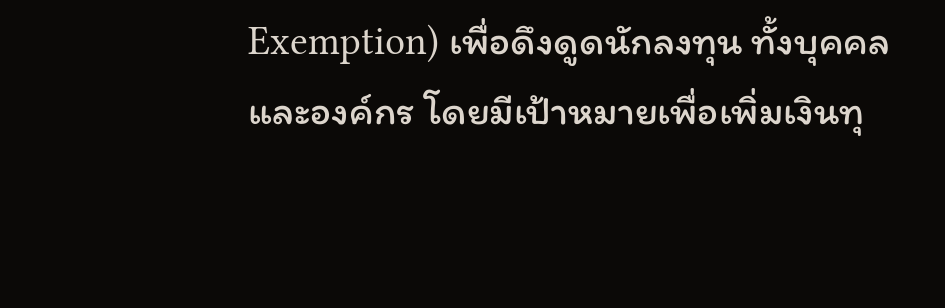Exemption) เพื่อดึงดูดนักลงทุน ทั้งบุคคลและองค์กร โดยมีเป้าหมายเพื่อเพิ่มเงินทุ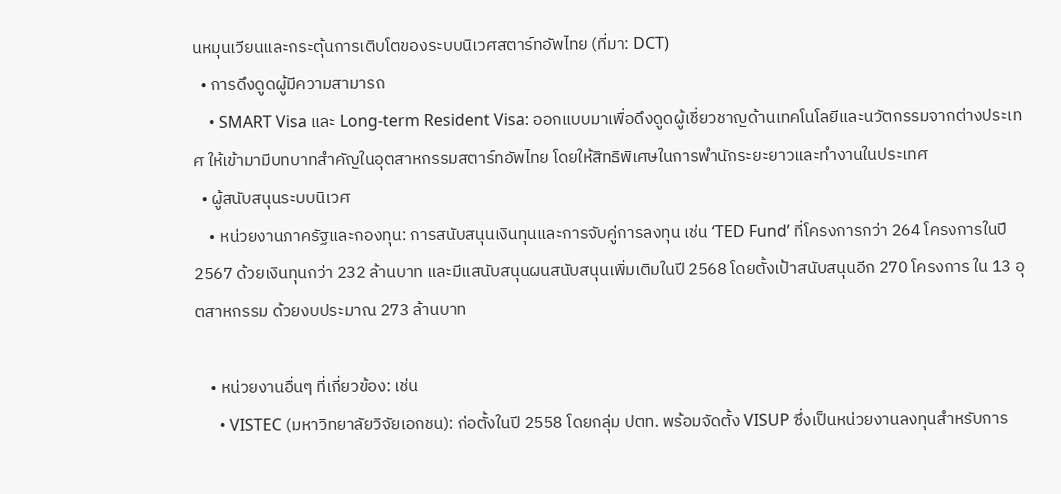นหมุนเวียนและกระตุ้นการเติบโตของระบบนิเวศสตาร์ทอัพไทย (ที่มา: DCT)
  • การดึงดูดผู้มีความสามารถ
    • SMART Visa และ Long-term Resident Visa: ออกแบบมาเพื่อดึงดูดผู้เชี่ยวชาญด้านเทคโนโลยีและนวัตกรรมจากต่างประเทศ ให้เข้ามามีบทบาทสำคัญในอุตสาหกรรมสตาร์ทอัพไทย โดยให้สิทธิพิเศษในการพำนักระยะยาวและทำงานในประเทศ
  • ผู้สนับสนุนระบบนิเวศ
    • หน่วยงานภาครัฐและกองทุน: การสนับสนุนเงินทุนและการจับคู่การลงทุน เช่น ‘TED Fund’ ที่โครงการกว่า 264 โครงการในปี 2567 ด้วยเงินทุนกว่า 232 ล้านบาท และมีแสนับสนุนผนสนับสนุนเพิ่มเติมในปี 2568 โดยตั้งเป้าสนับสนุนอีก 270 โครงการ ใน 13 อุตสาหกรรม ด้วยงบประมาณ 273 ล้านบาท

    • หน่วยงานอื่นๆ ที่เกี่ยวข้อง: เช่น
      • VISTEC (มหาวิทยาลัยวิจัยเอกชน): ก่อตั้งในปี 2558 โดยกลุ่ม ปตท. พร้อมจัดตั้ง VISUP ซึ่งเป็นหน่วยงานลงทุนสำหรับการ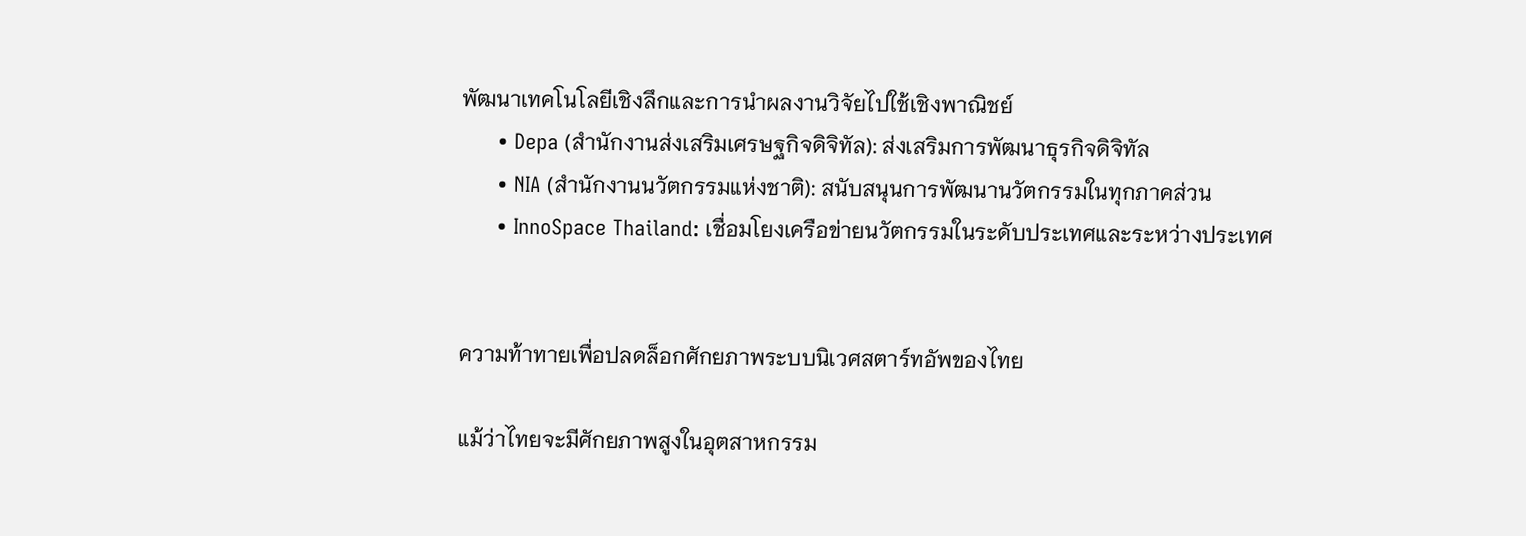พัฒนาเทคโนโลยีเชิงลึกและการนำผลงานวิจัยไปใช้เชิงพาณิชย์
      • Depa (สำนักงานส่งเสริมเศรษฐกิจดิจิทัล): ส่งเสริมการพัฒนาธุรกิจดิจิทัล
      • NIA (สำนักงานนวัตกรรมแห่งชาติ): สนับสนุนการพัฒนานวัตกรรมในทุกภาคส่วน
      • InnoSpace Thailand: เชื่อมโยงเครือข่ายนวัตกรรมในระดับประเทศและระหว่างประเทศ


ความท้าทายเพื่อปลดล็อกศักยภาพระบบนิเวศสตาร์ทอัพของไทย

แม้ว่าไทยจะมีศักยภาพสูงในอุตสาหกรรม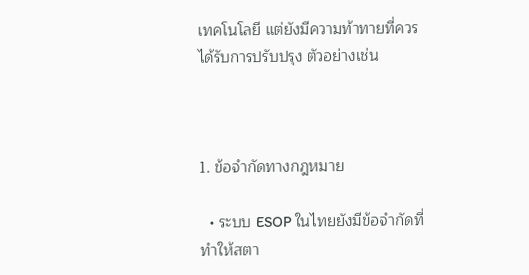เทคโนโลยี แต่ยังมีความท้าทายที่ควรได้รับการปรับปรุง ตัวอย่างเช่น



1. ข้อจำกัดทางกฎหมาย

  • ระบบ ESOP ในไทยยังมีข้อจำกัดที่ทำให้สตา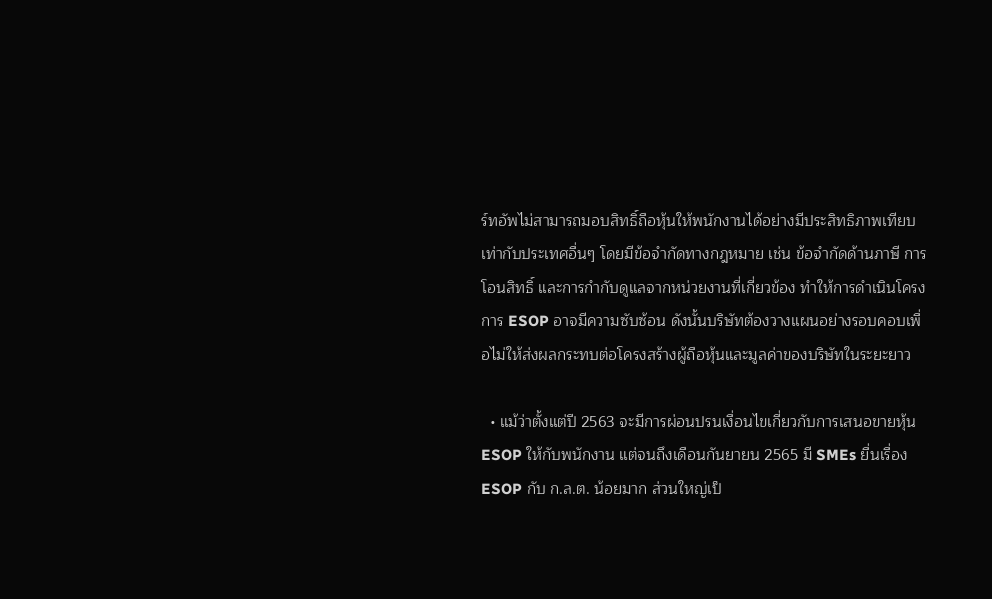ร์ทอัพไม่สามารถมอบสิทธิ์ถือหุ้นให้พนักงานได้อย่างมีประสิทธิภาพเทียบเท่ากับประเทศอื่นๆ โดยมีข้อจำกัดทางกฎหมาย เช่น ข้อจำกัดด้านภาษี การโอนสิทธิ์ และการกำกับดูแลจากหน่วยงานที่เกี่ยวข้อง ทำให้การดำเนินโครงการ ESOP อาจมีความซับซ้อน ดังนั้นบริษัทต้องวางแผนอย่างรอบคอบเพื่อไม่ให้ส่งผลกระทบต่อโครงสร้างผู้ถือหุ้นและมูลค่าของบริษัทในระยะยาว

  • แม้ว่าตั้งแต่ปี 2563 จะมีการผ่อนปรนเงื่อนไขเกี่ยวกับการเสนอขายหุ้น ESOP ให้กับพนักงาน แต่จนถึงเดือนกันยายน 2565 มี SMEs ยื่นเรื่อง ESOP กับ ก.ล.ต. น้อยมาก ส่วนใหญ่เป็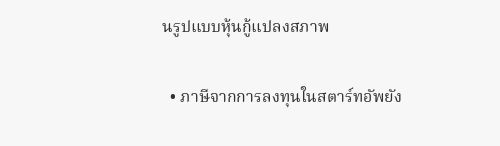นรูปแบบหุ้นกู้แปลงสภาพ

  • ภาษีจากการลงทุนในสตาร์ทอัพยัง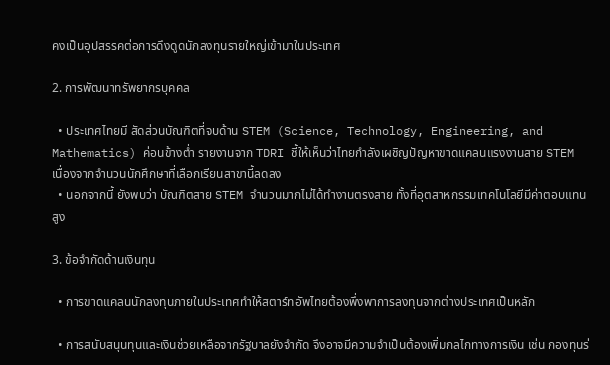คงเป็นอุปสรรคต่อการดึงดูดนักลงทุนรายใหญ่เข้ามาในประเทศ

2. การพัฒนาทรัพยากรบุคคล

  • ประเทศไทยมี สัดส่วนบัณฑิตที่จบด้าน STEM (Science, Technology, Engineering, and Mathematics) ค่อนข้างต่ำ รายงานจาก TDRI ชี้ให้เห็นว่าไทยกำลังเผชิญปัญหาขาดแคลนแรงงานสาย STEM เนื่องจากจำนวนนักศึกษาที่เลือกเรียนสาขานี้ลดลง
  • นอกจากนี้ ยังพบว่า บัณฑิตสาย STEM จำนวนมากไม่ได้ทำงานตรงสาย ทั้งที่อุตสาหกรรมเทคโนโลยีมีค่าตอบแทนสูง

3. ข้อจำกัดด้านเงินทุน

  • การขาดแคลนนักลงทุนภายในประเทศทำให้สตาร์ทอัพไทยต้องพึ่งพาการลงทุนจากต่างประเทศเป็นหลัก

  • การสนับสนุนทุนและเงินช่วยเหลือจากรัฐบาลยังจำกัด จึงอาจมีความจำเป็นต้องเพิ่มกลไกทางการเงิน เช่น กองทุนร่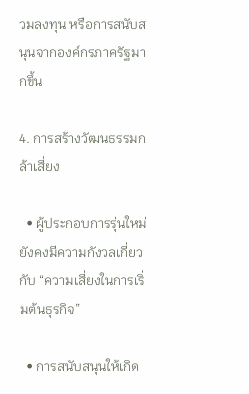วมลงทุน หรือการสนับสนุนจากองค์กรภาครัฐมากขึ้น

4. การสร้างวัฒนธรรมกล้าเสี่ยง

  • ผู้ประกอบการรุ่นใหม่ยังคงมีความกังวลเกี่ยวกับ “ความเสี่ยงในการเริ่มต้นธุรกิจ”

  • การสนับสนุนให้เกิด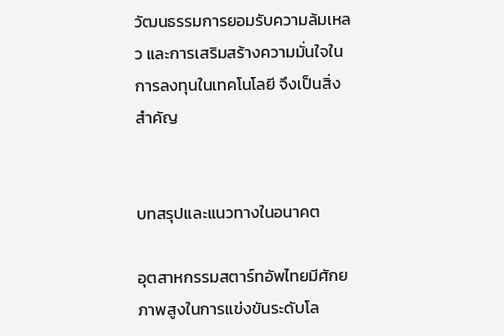วัฒนธรรมการยอมรับความล้มเหลว และการเสริมสร้างความมั่นใจในการลงทุนในเทคโนโลยี จึงเป็นสิ่งสำคัญ


บทสรุปและแนวทางในอนาคต

อุตสาหกรรมสตาร์ทอัพไทยมีศักยภาพสูงในการแข่งขันระดับโล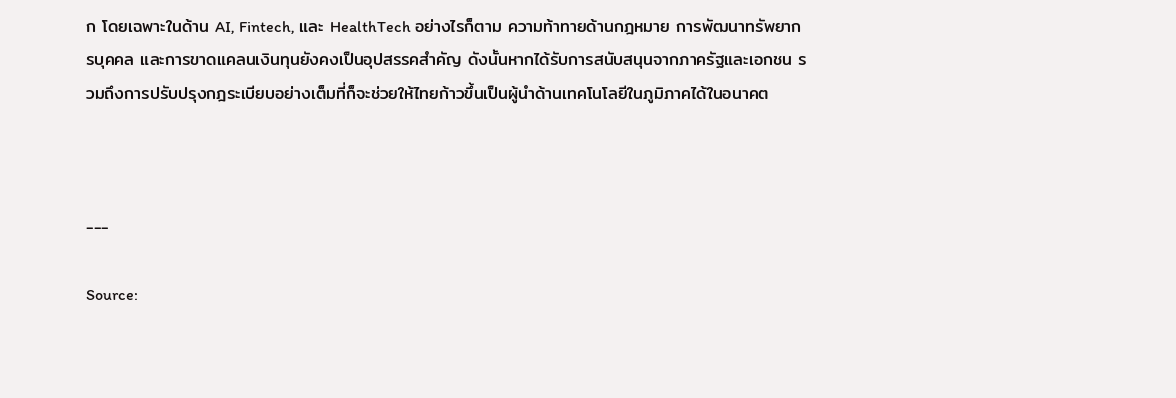ก โดยเฉพาะในด้าน AI, Fintech, และ HealthTech อย่างไรก็ตาม ความท้าทายด้านกฎหมาย การพัฒนาทรัพยากรบุคคล และการขาดแคลนเงินทุนยังคงเป็นอุปสรรคสำคัญ ดังนั้นหากได้รับการสนับสนุนจากภาครัฐและเอกชน รวมถึงการปรับปรุงกฎระเบียบอย่างเต็มที่ก็จะช่วยให้ไทยก้าวขึ้นเป็นผู้นำด้านเทคโนโลยีในภูมิภาคได้ในอนาคต



---

Source: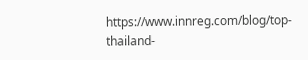https://www.innreg.com/blog/top-thailand-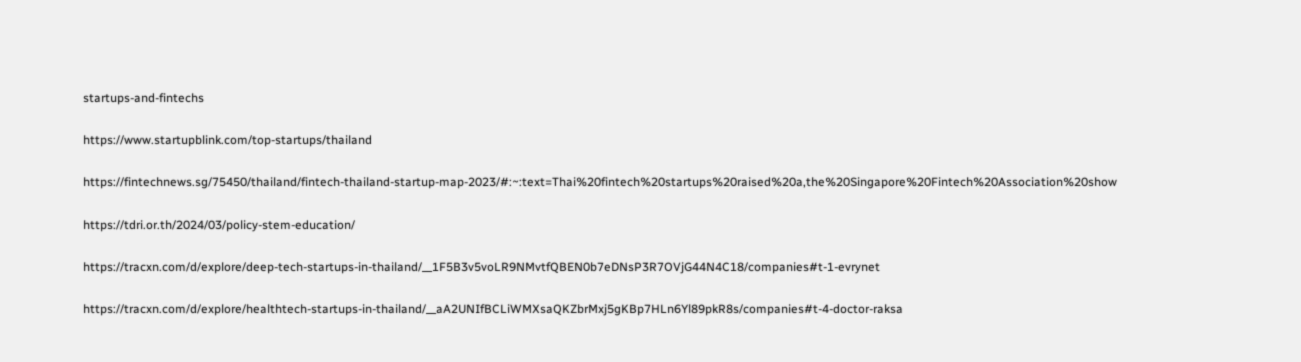startups-and-fintechs

https://www.startupblink.com/top-startups/thailand

https://fintechnews.sg/75450/thailand/fintech-thailand-startup-map-2023/#:~:text=Thai%20fintech%20startups%20raised%20a,the%20Singapore%20Fintech%20Association%20show

https://tdri.or.th/2024/03/policy-stem-education/

https://tracxn.com/d/explore/deep-tech-startups-in-thailand/__1F5B3v5voLR9NMvtfQBEN0b7eDNsP3R7OVjG44N4C18/companies#t-1-evrynet

https://tracxn.com/d/explore/healthtech-startups-in-thailand/__aA2UNIfBCLiWMXsaQKZbrMxj5gKBp7HLn6Yl89pkR8s/companies#t-4-doctor-raksa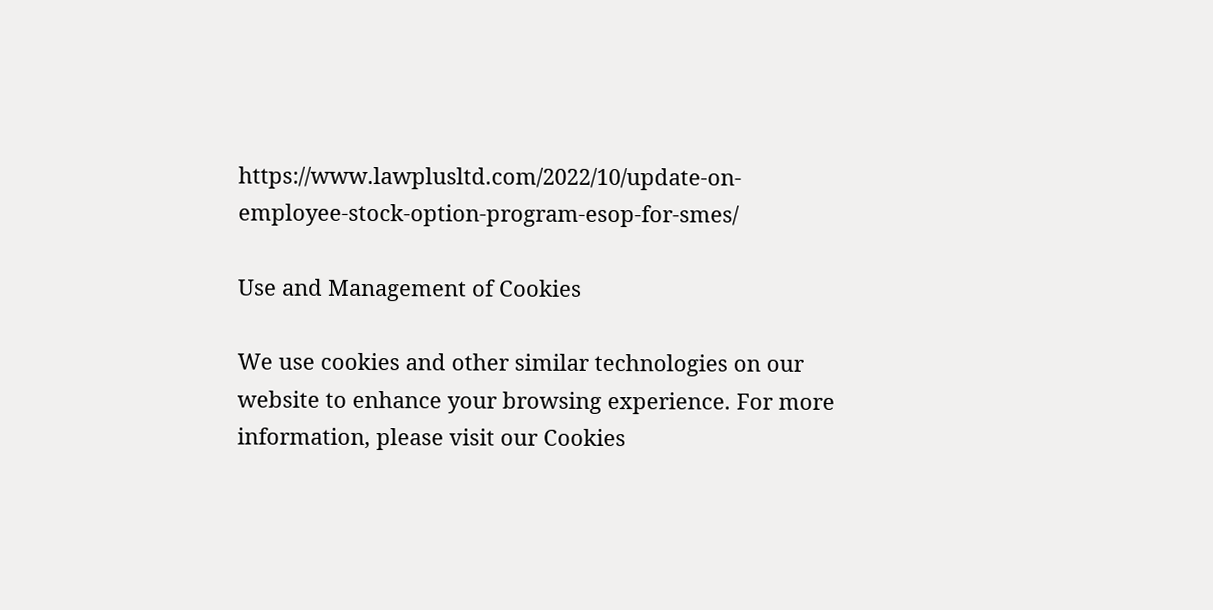https://www.lawplusltd.com/2022/10/update-on-employee-stock-option-program-esop-for-smes/

Use and Management of Cookies

We use cookies and other similar technologies on our website to enhance your browsing experience. For more information, please visit our Cookies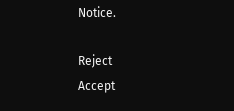Notice.

Reject
Accept